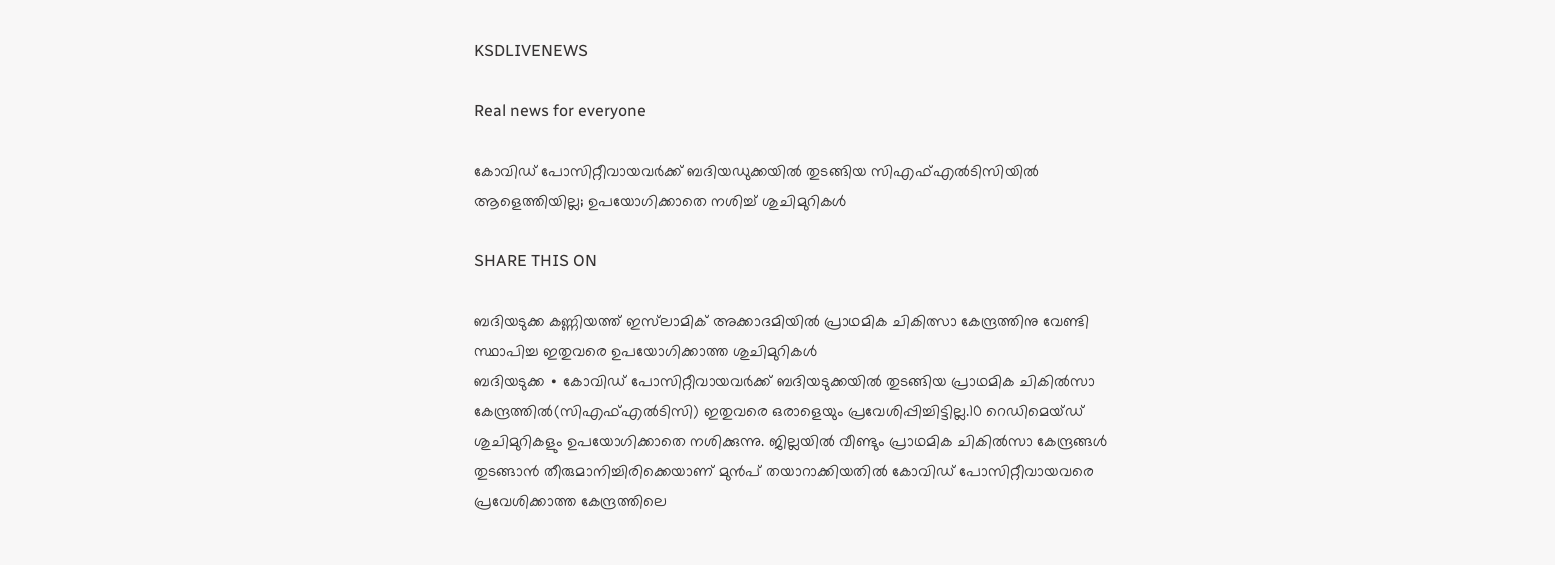KSDLIVENEWS

Real news for everyone

കോവിഡ് പോസിറ്റീവായവർക്ക് ബദിയഡുക്കയിൽ തുടങ്ങിയ സിഎഫ്എൽടിസിയിൽ ആളെത്തിയില്ല; ഉപയോഗിക്കാതെ നശിച്ച് ശുചിമുറികൾ

SHARE THIS ON

ബദിയടുക്ക കണ്ണിയത്ത് ഇസ്‌ലാമിക് അക്കാദമിയിൽ പ്രാഥമിക ചികിത്സാ കേന്ദ്രത്തിനു വേണ്ടി സ്ഥാപിച്ച ഇതുവരെ ഉപയോഗിക്കാത്ത ശുചിമുറികൾ
ബദിയടുക്ക ∙ കോവിഡ് പോസിറ്റീവായവർക്ക് ബദിയടുക്കയിൽ തുടങ്ങിയ പ്രാഥമിക ചികിൽസാ കേന്ദ്രത്തിൽ(സിഎഫ്എൽടിസി) ഇതുവരെ ഒരാളെയും പ്രവേശിപ്പിച്ചിട്ടില്ല.10 റെഡിമെയ്ഡ് ശുചിമുറികളും ഉപയോഗിക്കാതെ നശിക്കുന്നു. ജില്ലയിൽ വീണ്ടും പ്രാഥമിക ചികിൽസാ കേന്ദ്രങ്ങൾ തുടങ്ങാൻ തീരുമാനിച്ചിരിക്കെയാണ് മുൻപ് തയാറാക്കിയതിൽ കോവിഡ് പോസിറ്റീവായവരെ പ്രവേശിക്കാത്ത കേന്ദ്രത്തിലെ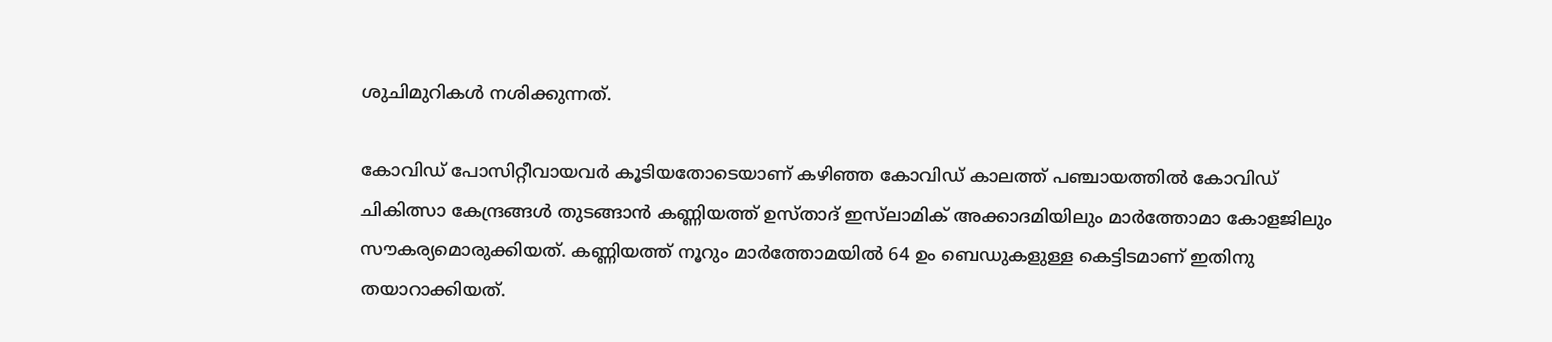ശുചിമുറികൾ നശിക്കുന്നത്.

കോവിഡ് പോസിറ്റീവായവർ കൂടിയതോടെയാണ് കഴിഞ്ഞ കോവിഡ് കാലത്ത് പഞ്ചായത്തിൽ കോവിഡ് ചികിത്സാ കേന്ദ്രങ്ങൾ തുടങ്ങാൻ കണ്ണിയത്ത് ഉസ്താദ് ഇസ്‌ലാമിക് അക്കാദമിയിലും മാർത്തോമാ കോളജിലും സൗകര്യമൊരുക്കിയത്. കണ്ണിയത്ത് നൂറും മാർത്തോമയിൽ 64 ഉം ബെഡുകളുള്ള കെട്ടിടമാണ് ഇതിനു തയാറാക്കിയത്.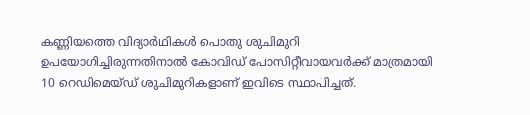കണ്ണിയത്തെ വിദ്യാർഥികൾ പൊതു ശുചിമുറി ഉപയോഗിച്ചിരുന്നതിനാൽ കോവിഡ് പോസിറ്റീവായവർക്ക് മാത്രമായി 10 റെഡിമെയ്ഡ് ശുചിമുറികളാണ് ഇവിടെ സ്ഥാപിച്ചത്.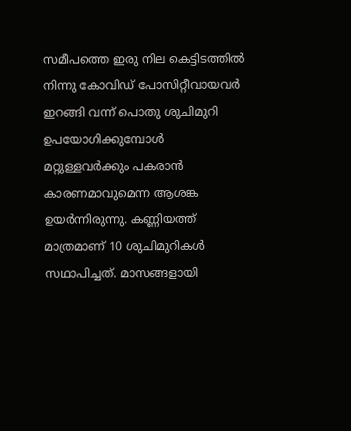സമീപത്തെ ഇരു നില കെട്ടിടത്തിൽ നിന്നു കോവിഡ് പോസിറ്റീവായവർ ഇറങ്ങി വന്ന് പൊതു ശുചിമുറി ഉപയോഗിക്കുമ്പോൾ മറ്റുള്ളവർക്കും പകരാൻ കാരണമാവുമെന്ന ആശങ്ക ഉയർന്നിരുന്നു. കണ്ണിയത്ത് മാത്രമാണ് 10 ശുചിമുറികൾ സഥാപിച്ചത്. മാസങ്ങളായി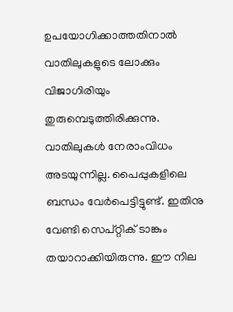ഉപയോഗിക്കാത്തതിനാൽ വാതിലുകളുടെ ലോക്കും വിജാഗിരിയും തുരുമ്പെടുത്തിരിക്കുന്നു. വാതിലുകൾ നേരാംവിധം അടയുന്നില്ല. പൈപ്പുകളിലെ ബന്ധം വേർപെട്ടിട്ടുണ്ട്. ഇതിനു വേണ്ടി സെപ്റ്റിക് ടാങ്കും തയാറാക്കിയിരുന്നു. ഈ നില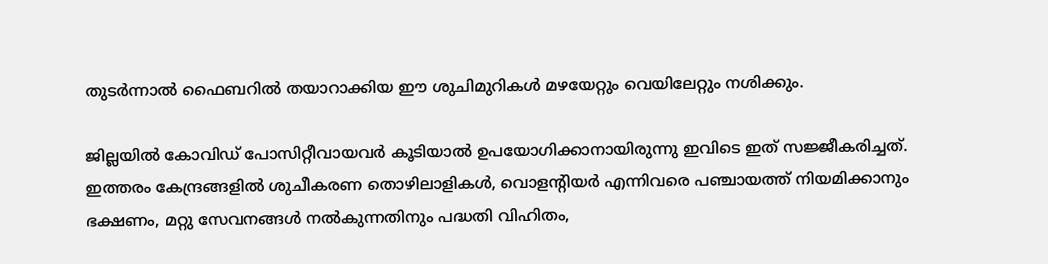തുടർന്നാൽ ഫൈബറിൽ തയാറാക്കിയ ഈ ശുചിമുറികൾ മഴയേറ്റും വെയിലേറ്റും നശിക്കും.

ജില്ലയിൽ കോവിഡ് പോസിറ്റീവായവർ കൂടിയാൽ ഉപയോഗിക്കാനായിരുന്നു ഇവിടെ ഇത് സജ്ജീകരിച്ചത്. ഇത്തരം കേന്ദ്രങ്ങളിൽ ശുചീകരണ തൊഴിലാളികൾ, വൊളന്റിയർ എന്നിവരെ പഞ്ചായത്ത് നിയമിക്കാനും ഭക്ഷണം, മറ്റു സേവനങ്ങൾ നൽകുന്നതിനും പദ്ധതി വിഹിതം,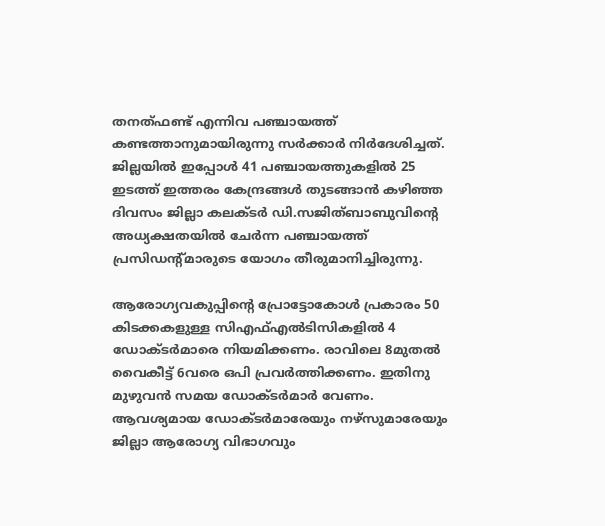തനത്ഫണ്ട് എന്നിവ പഞ്ചായത്ത് കണ്ടത്താനുമായിരുന്നു സർക്കാർ നിർദേശിച്ചത്. ജില്ലയിൽ ഇപ്പോൾ 41 പഞ്ചായത്തുകളിൽ 25 ഇടത്ത് ഇത്തരം കേന്ദ്രങ്ങൾ തുടങ്ങാൻ കഴിഞ്ഞ ദിവസം ജില്ലാ കലക്ടർ ഡി.സജിത്ബാബുവിന്റെ അധ്യക്ഷതയിൽ ചേർന്ന പഞ്ചായത്ത് പ്രസിഡന്റ്മാരുടെ യോഗം തീരുമാനിച്ചിരുന്നു.

ആരോഗ്യവകുപ്പിന്റെ പ്രോട്ടോകോൾ പ്രകാരം 50 കിടക്കകളുള്ള സിഎഫ്എൽടിസികളിൽ 4 ഡോക്ടർമാരെ നിയമിക്കണം. രാവിലെ 8മുതൽ വൈകീട്ട് 6വരെ ഒപി പ്രവർത്തിക്കണം. ഇതിനു മുഴുവൻ സമയ ഡോക്ടർമാർ വേണം. ആവശ്യമായ ഡോക്ടർമാരേയും നഴ്സുമാരേയും ജില്ലാ ആരോഗ്യ വിഭാഗവും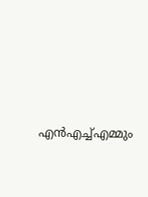എൻഎച്ച്എമ്മും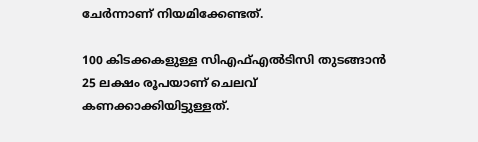ചേർന്നാണ് നിയമിക്കേണ്ടത്.

100 കിടക്കകളുള്ള സിഎഫ്എൽടിസി തുടങ്ങാൻ 25 ലക്ഷം രൂപയാണ് ചെലവ് കണക്കാക്കിയിട്ടുള്ളത്.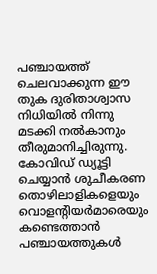പഞ്ചായത്ത് ചെലവാക്കുന്ന ഈ തുക ദുരിതാശ്വാസ നിധിയിൽ നിന്നു മടക്കി നൽകാനും തീരുമാനിച്ചിരുന്നു. കോവിഡ് ഡ്യൂട്ടി ചെയ്യാൻ ശുചീകരണ തൊഴിലാളികളെയും വൊളന്റിയർമാരെയും കണ്ടെത്താൻ പഞ്ചായത്തുകൾ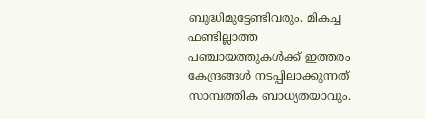ബുദ്ധിമുട്ടേണ്ടിവരും. മികച്ച ഫണ്ടില്ലാത്ത പഞ്ചായത്തുകൾക്ക് ഇത്തരം കേന്ദ്രങ്ങൾ നടപ്പിലാക്കുന്നത് സാമ്പത്തിക ബാധ്യതയാവും.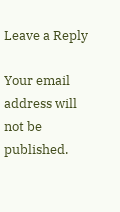Leave a Reply

Your email address will not be published.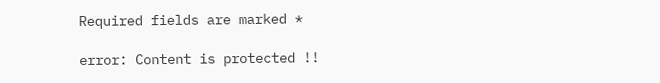Required fields are marked *

error: Content is protected !!